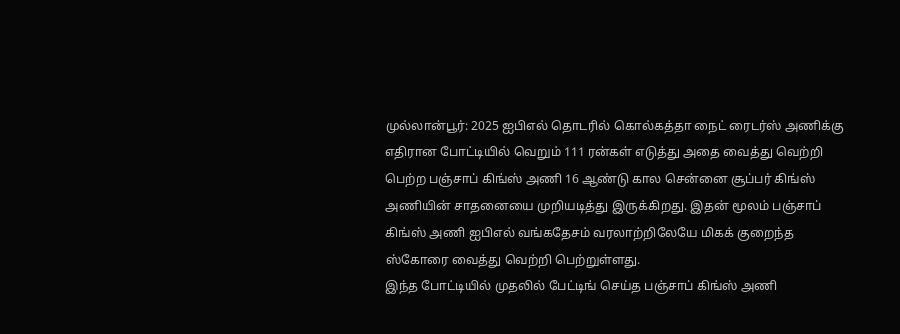முல்லான்பூர்: 2025 ஐபிஎல் தொடரில் கொல்கத்தா நைட் ரைடர்ஸ் அணிக்கு எதிரான போட்டியில் வெறும் 111 ரன்கள் எடுத்து அதை வைத்து வெற்றி பெற்ற பஞ்சாப் கிங்ஸ் அணி 16 ஆண்டு கால சென்னை சூப்பர் கிங்ஸ் அணியின் சாதனையை முறியடித்து இருக்கிறது. இதன் மூலம் பஞ்சாப் கிங்ஸ் அணி ஐபிஎல் வங்கதேசம் வரலாற்றிலேயே மிகக் குறைந்த ஸ்கோரை வைத்து வெற்றி பெற்றுள்ளது.
இந்த போட்டியில் முதலில் பேட்டிங் செய்த பஞ்சாப் கிங்ஸ் அணி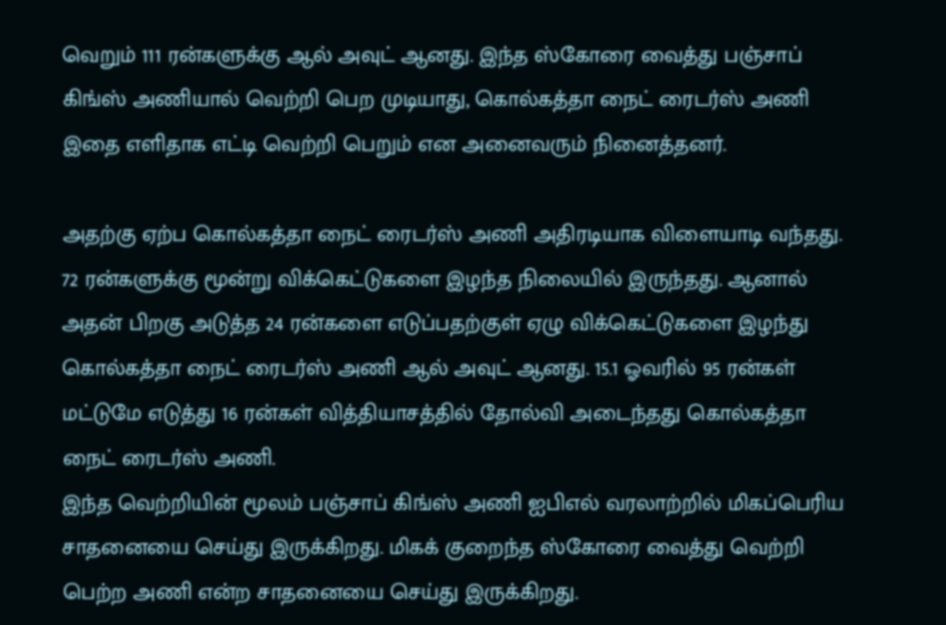வெறும் 111 ரன்களுக்கு ஆல் அவுட் ஆனது. இந்த ஸ்கோரை வைத்து பஞ்சாப் கிங்ஸ் அணியால் வெற்றி பெற முடியாது, கொல்கத்தா நைட் ரைடர்ஸ் அணி இதை எளிதாக எட்டி வெற்றி பெறும் என அனைவரும் நினைத்தனர்.

அதற்கு ஏற்ப கொல்கத்தா நைட் ரைடர்ஸ் அணி அதிரடியாக விளையாடி வந்தது. 72 ரன்களுக்கு மூன்று விக்கெட்டுகளை இழந்த நிலையில் இருந்தது. ஆனால் அதன் பிறகு அடுத்த 24 ரன்களை எடுப்பதற்குள் ஏழு விக்கெட்டுகளை இழந்து கொல்கத்தா நைட் ரைடர்ஸ் அணி ஆல் அவுட் ஆனது. 15.1 ஓவரில் 95 ரன்கள் மட்டுமே எடுத்து 16 ரன்கள் வித்தியாசத்தில் தோல்வி அடைந்தது கொல்கத்தா நைட் ரைடர்ஸ் அணி.
இந்த வெற்றியின் மூலம் பஞ்சாப் கிங்ஸ் அணி ஐபிஎல் வரலாற்றில் மிகப்பெரிய சாதனையை செய்து இருக்கிறது. மிகக் குறைந்த ஸ்கோரை வைத்து வெற்றி பெற்ற அணி என்ற சாதனையை செய்து இருக்கிறது.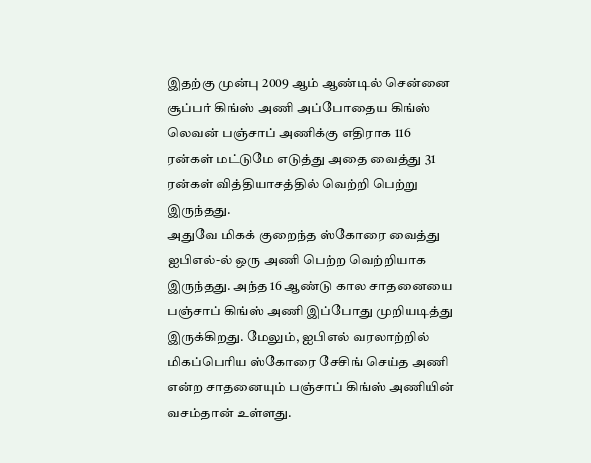இதற்கு முன்பு 2009 ஆம் ஆண்டில் சென்னை சூப்பர் கிங்ஸ் அணி அப்போதைய கிங்ஸ் லெவன் பஞ்சாப் அணிக்கு எதிராக 116 ரன்கள் மட்டுமே எடுத்து அதை வைத்து 31 ரன்கள் வித்தியாசத்தில் வெற்றி பெற்று இருந்தது.
அதுவே மிகக் குறைந்த ஸ்கோரை வைத்து ஐபிஎல்-ல் ஒரு அணி பெற்ற வெற்றியாக இருந்தது. அந்த 16 ஆண்டு கால சாதனையை பஞ்சாப் கிங்ஸ் அணி இப்போது முறியடித்து இருக்கிறது. மேலும், ஐபிஎல் வரலாற்றில் மிகப்பெரிய ஸ்கோரை சேசிங் செய்த அணி என்ற சாதனையும் பஞ்சாப் கிங்ஸ் அணியின் வசம்தான் உள்ளது.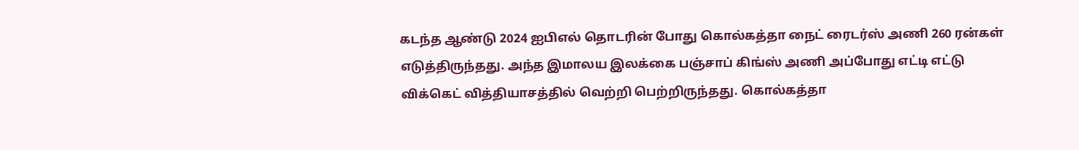கடந்த ஆண்டு 2024 ஐபிஎல் தொடரின் போது கொல்கத்தா நைட் ரைடர்ஸ் அணி 260 ரன்கள் எடுத்திருந்தது. அந்த இமாலய இலக்கை பஞ்சாப் கிங்ஸ் அணி அப்போது எட்டி எட்டு விக்கெட் வித்தியாசத்தில் வெற்றி பெற்றிருந்தது. கொல்கத்தா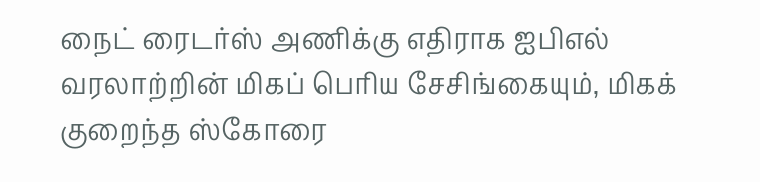நைட் ரைடர்ஸ் அணிக்கு எதிராக ஐபிஎல் வரலாற்றின் மிகப் பெரிய சேசிங்கையும், மிகக் குறைந்த ஸ்கோரை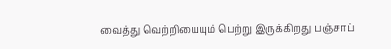வைத்து வெற்றியையும் பெற்று இருக்கிறது பஞ்சாப்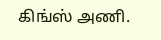கிங்ஸ் அணி.